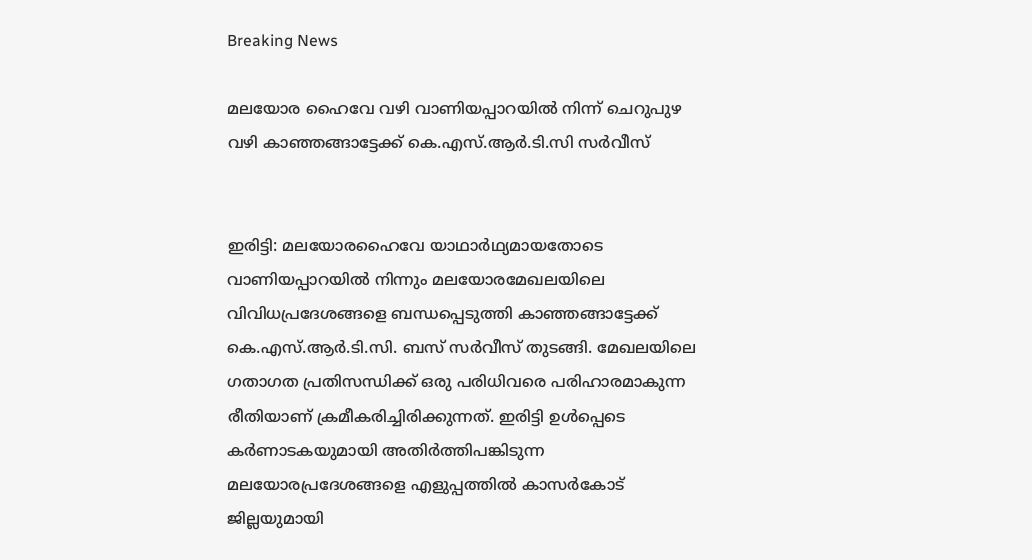Breaking News

മലയോര ഹൈവേ വഴി വാണിയപ്പാറയിൽ നിന്ന് ചെറുപുഴ വഴി കാഞ്ഞങ്ങാട്ടേക്ക് കെ.എസ്.ആർ.ടി.സി സർവീസ്


ഇരിട്ടി: മലയോരഹൈവേ യാഥാർഥ്യമായതോടെ വാണിയപ്പാറയിൽ നിന്നും മലയോരമേഖലയിലെ വിവിധപ്രദേശങ്ങളെ ബന്ധപ്പെടുത്തി കാഞ്ഞങ്ങാട്ടേക്ക് കെ.എസ്.ആർ.ടി.സി. ബസ് സർവീസ് തുടങ്ങി. മേഖലയിലെ ഗതാഗത പ്രതിസന്ധിക്ക് ഒരു പരിധിവരെ പരിഹാരമാകുന്ന രീതിയാണ് ക്രമീകരിച്ചിരിക്കുന്നത്. ഇരിട്ടി ഉൾപ്പെടെ കർണാടകയുമായി അതിർത്തിപങ്കിടുന്ന മലയോരപ്രദേശങ്ങളെ എളുപ്പത്തിൽ കാസർകോട് ജില്ലയുമായി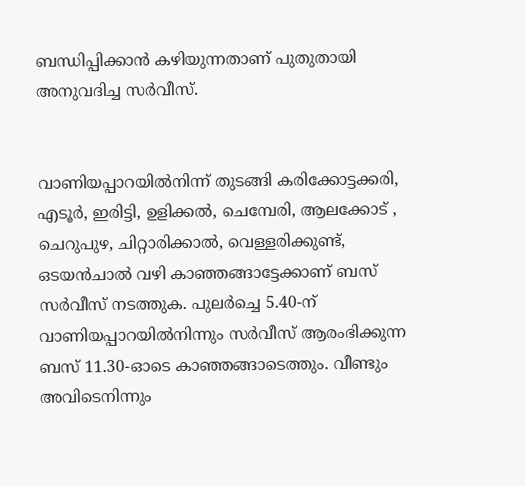ബന്ധിപ്പിക്കാൻ കഴിയുന്നതാണ് പുതുതായി അനുവദിച്ച സർവീസ്.


വാണിയപ്പാറയിൽനിന്ന്‌ തുടങ്ങി കരിക്കോട്ടക്കരി, എടൂർ, ഇരിട്ടി, ഉളിക്കൽ, ചെമ്പേരി, ആലക്കോട് , ചെറുപുഴ, ചിറ്റാരിക്കാൽ, വെള്ളരിക്കുണ്ട്, ഒടയൻചാൽ വഴി കാഞ്ഞങ്ങാട്ടേക്കാണ് ബസ് സർവീസ് നടത്തുക. പുലർച്ചെ 5.40-ന് വാണിയപ്പാറയിൽനിന്നും സർവീസ് ആരംഭിക്കുന്ന ബസ് 11.30-ഓടെ കാഞ്ഞങ്ങാടെത്തും. വീണ്ടും അവിടെനിന്നും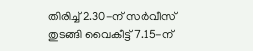തിരിച്ച് 2.30-ന്‌ സർവീസ് തുടങ്ങി വൈകീട്ട് 7.15-ന്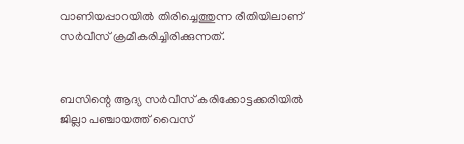വാണിയപ്പാറയിൽ തിരിച്ചെത്തുന്ന രീതിയിലാണ് സർവീസ് ക്രമീകരിച്ചിരിക്കുന്നത്.


ബസിന്റെ ആദ്യ സർവീസ് കരിക്കോട്ടക്കരിയിൽ ജില്ലാ പഞ്ചായത്ത് വൈസ്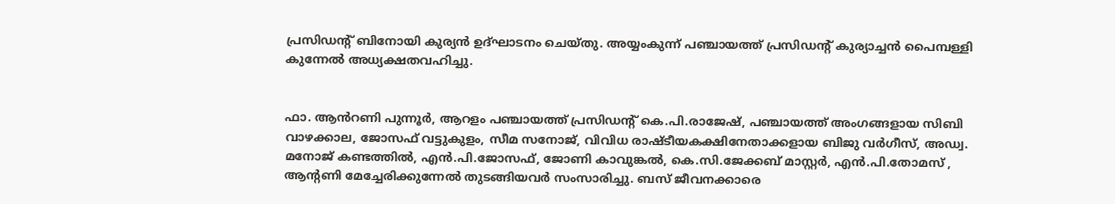പ്രസിഡന്റ് ബിനോയി കുര്യൻ ഉദ്ഘാടനം ചെയ്തു. അയ്യംകുന്ന് പഞ്ചായത്ത് പ്രസിഡന്റ് കുര്യാച്ചൻ പൈമ്പള്ളി കുന്നേൽ അധ്യക്ഷതവഹിച്ചു.


ഫാ. ആൻറണി പുന്നൂർ, ആറളം പഞ്ചായത്ത് പ്രസിഡന്റ് കെ.പി.രാജേഷ്, പഞ്ചായത്ത് അംഗങ്ങളായ സിബി വാഴക്കാല, ജോസഫ് വട്ടുകുളം, സീമ സനോജ്, വിവിധ രാഷ്ടീയകക്ഷിനേതാക്കളായ ബിജു വർഗീസ്, അഡ്വ. മനോജ് കണ്ടത്തിൽ, എൻ.പി.ജോസഫ്, ജോണി കാവുങ്കൽ, കെ.സി.ജേക്കബ് മാസ്റ്റർ, എൻ.പി.തോമസ് , ആന്റണി മേച്ചേരിക്കുന്നേൽ തുടങ്ങിയവർ സംസാരിച്ചു. ബസ് ജീവനക്കാരെ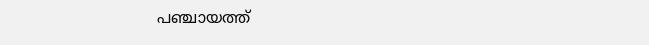പഞ്ചായത്ത്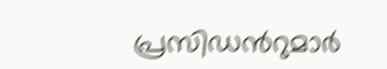പ്രസിഡൻറുമാർ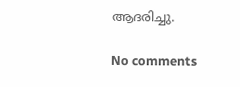ആദരിച്ചു.

No comments